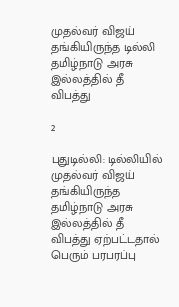முதல்வர் விஜய் தங்கியிருந்த டில்லி தமிழ்நாடு அரசு இல்லத்தில் தீ விபத்து

2

புதுடில்லி: டில்லியில் முதல்வர் விஜய் தங்கியிருந்த தமிழ்நாடு அரசு இல்லத்தில் தீ விபத்து ஏற்பட்டதால் பெரும் பரபரப்பு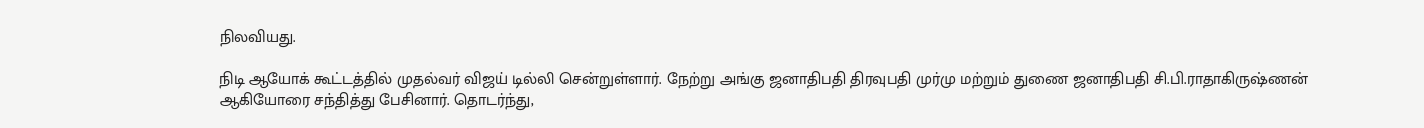நிலவியது.

நிடி ஆயோக் கூட்டத்தில் முதல்வர் விஜய் டில்லி சென்றுள்ளார். நேற்று அங்கு ஜனாதிபதி திரவுபதி முர்மு மற்றும் துணை ஜனாதிபதி சி.பி.ராதாகிருஷ்ணன் ஆகியோரை சந்தித்து பேசினார். தொடர்ந்து,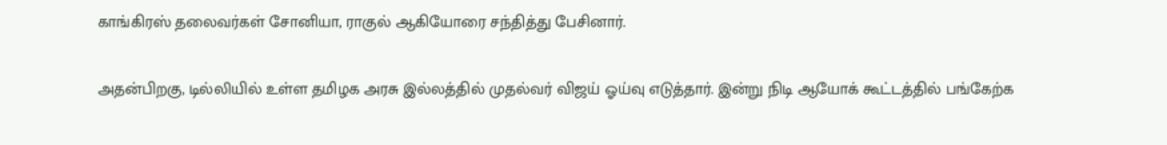காங்கிரஸ் தலைவர்கள் சோனியா, ராகுல் ஆகியோரை சந்தித்து பேசினார்.

அதன்பிறகு, டில்லியில் உள்ள தமிழக அரசு இல்லத்தில் முதல்வர் விஜய் ஓய்வு எடுத்தார். இன்று நிடி ஆயோக் கூட்டத்தில் பங்கேற்க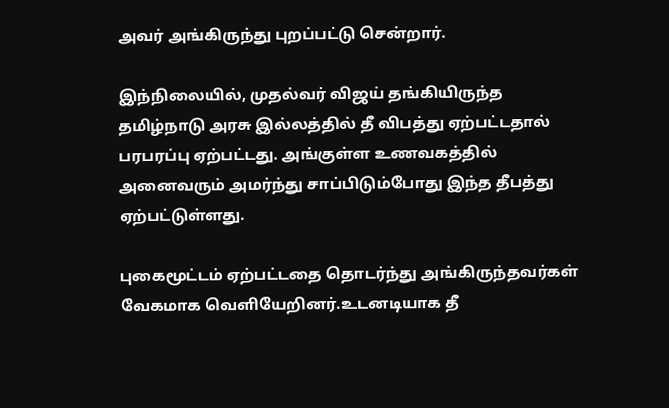அவர் அங்கிருந்து புறப்பட்டு சென்றார்.

இந்நிலையில், முதல்வர் விஜய் தங்கியிருந்த தமிழ்நாடு அரசு இல்லத்தில் தீ விபத்து ஏற்பட்டதால் பரபரப்பு ஏற்பட்டது. அங்குள்ள உணவகத்தில் அனைவரும் அமர்ந்து சாப்பிடும்போது இந்த தீபத்து ஏற்பட்டுள்ளது.

புகைமூட்டம் ஏற்பட்டதை தொடர்ந்து அங்கிருந்தவர்கள் வேகமாக வெளியேறினர்.உடனடியாக தீ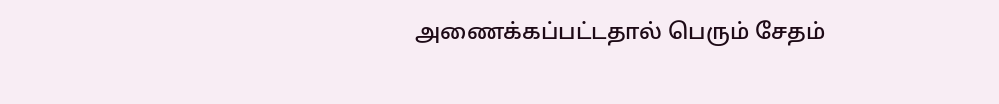அணைக்கப்பட்டதால் பெரும் சேதம்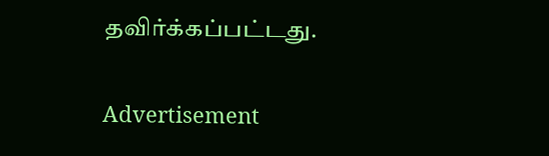தவிர்க்கப்பட்டது.

Advertisement